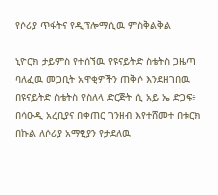የሶሪያ ጥፋትና የዲፕሎማሲዉ ምስቅልቅል

ኒዮርክ ታይምስ የተሰኘዉ የዩናይትድ ስቴትስ ጋዜጣ ባለፈዉ መጋቢት አዋቂዎችን ጠቅሶ እንደዘገበዉ በዩናይትድ ስቴትስ የስለላ ድርጅት ሲ አይ ኤ ድጋፍ፥ በሳዑዲ አረቢያና በቀጠር ገንዘብ እየተሸመተ በቱርክ በኩል ለሶሪያ አማፂያን የታደለዉ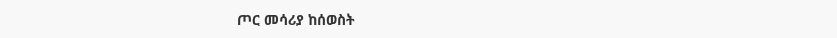ጦር መሳሪያ ከሰወስት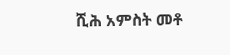ሺሕ አምስት መቶ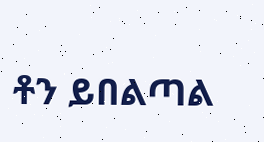ቶን ይበልጣል